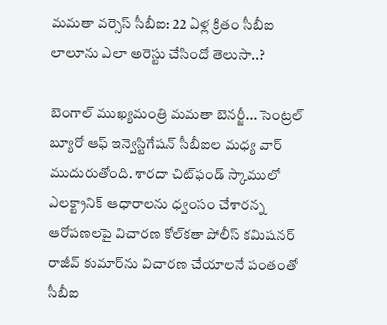మమతా వర్సెస్ సీబీఐ: 22 ఏళ్ల క్రితం సీబీఐ లాలూను ఎలా అరెస్టు చేసిందో తెలుసా..?

బెంగాల్ ముఖ్యమంత్రి మమతా బెనర్జీ... సెంట్రల్ బ్యూరో ఆఫ్ ఇన్వెస్టిగేషన్‌ సీబీఐల మధ్య వార్ ముదురుతోంది. శారదా చిట్‌ఫండ్ స్కాములో ఎలక్ట్రానిక్ ఆధారాలను ధ్వంసం చేశారన్న ఆరోపణలపై విచారణ కోల్‌కతా పోలీస్ కమిషనర్ రాజీవ్ కుమార్‌ను విచారణ చేయాలనే పంతంతో సీబీఐ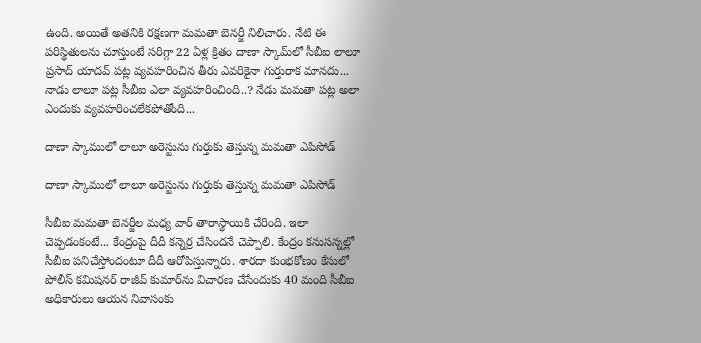ఉంది. అయితే అతనికి రక్షణగా మమతా బెనర్జీ నిలిచారు. నేటి ఈ పరిస్థితులను చూస్తుంటే సరిగ్గా 22 ఏళ్ల క్రితం దాణా స్కామ్‌లో సీబీఐ లాలూ ప్రసాద్ యాదవ్ పట్ల వ్యవహరించిన తీరు ఎవరికైనా గుర్తురాక మానదు... నాడు లాలూ పట్ల సీబీఐ ఎలా వ్యవహరించింది..? నేడు మమతా పట్ల అలా ఎందుకు వ్యవహరించలేకపోతోంది...

దాణా స్కాములో లాలూ అరెస్టును గుర్తుకు తెస్తున్న మమతా ఎపిసోడ్

దాణా స్కాములో లాలూ అరెస్టును గుర్తుకు తెస్తున్న మమతా ఎపిసోడ్

సీబీఐ మమతా బెనర్జీల మధ్య వార్ తారాస్థాయికి చేరింది. ఇలా చెప్పడంకంటే... కేంద్రంపై దీదీ కన్నెర్ర చేసిందనే చెప్పాలి. కేంద్రం కనుసన్నల్లో సీబీఐ పనిచేస్తోందంటూ దీదీ ఆరోపిస్తున్నారు. శారదా కుంభకోణం కేసులో పోలీస్ కమిషనర్‌ రాజీవ్ కుమార్‌ను విచారణ చేసేందుకు 40 మంది సీబీఐ అధికారులు ఆయన నివాసంకు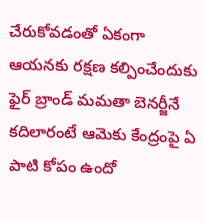చేరుకోవడంతో ఏకంగా ఆయనకు రక్షణ కల్పించేందుకు ఫైర్ బ్రాండ్ మమతా బెనర్జీనే కదిలారంటే ఆమెకు కేంద్రంపై ఏ పాటి కోపం ఉందో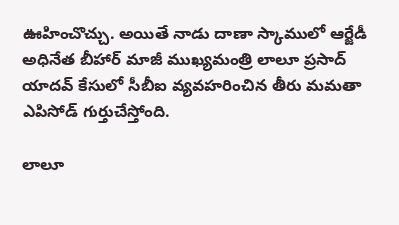ఊహించొచ్చు. అయితే నాడు దాణా స్కాములో ఆర్జేడీ అధినేత బీహార్ మాజీ ముఖ్యమంత్రి లాలూ ప్రసాద్ యాదవ్‌ కేసులో సీబీఐ వ్యవహరించిన తీరు మమతా ఎపిసోడ్ గుర్తుచేస్తోంది.

లాలూ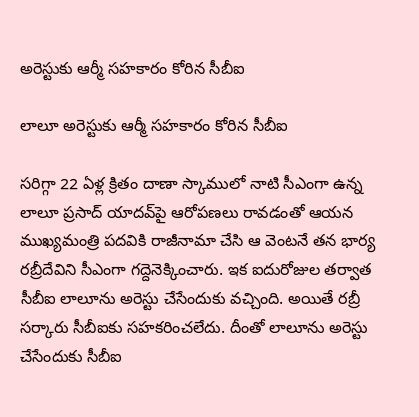అరెస్టుకు ఆర్మీ సహకారం కోరిన సీబీఐ

లాలూ అరెస్టుకు ఆర్మీ సహకారం కోరిన సీబీఐ

సరిగ్గా 22 ఏళ్ల క్రితం దాణా స్కాములో నాటి సీఎంగా ఉన్న లాలూ ప్రసాద్ యాదవ్‌పై ఆరోపణలు రావడంతో ఆయన ముఖ్యమంత్రి పదవికి రాజీనామా చేసి ఆ వెంటనే తన భార్య రబ్రీదేవిని సీఎంగా గద్దెనెక్కించారు. ఇక ఐదురోజుల తర్వాత సీబీఐ లాలూను అరెస్టు చేసేందుకు వచ్చింది. అయితే రబ్రీ సర్కారు సీబీఐకు సహకరించలేదు. దీంతో లాలూను అరెస్టు చేసేందుకు సీబీఐ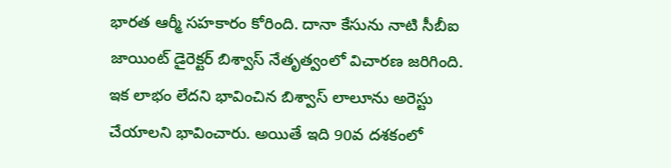భారత ఆర్మీ సహకారం కోరింది. దానా కేసును నాటి సీబీఐ జాయింట్ డైరెక్టర్ బిశ్వాస్ నేతృత్వంలో విచారణ జరిగింది. ఇక లాభం లేదని భావించిన బిశ్వాస్ లాలూను అరెస్టు చేయాలని భావించారు. అయితే ఇది 90వ దశకంలో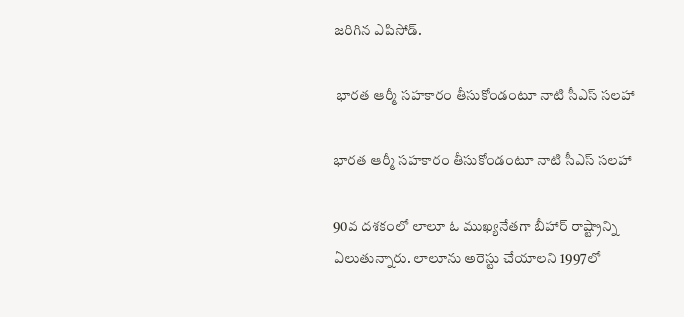జరిగిన ఎపిసోడ్.

 భారత ఆర్మీ సహకారం తీసుకోండంటూ నాటి సీఎస్ సలహా

భారత ఆర్మీ సహకారం తీసుకోండంటూ నాటి సీఎస్ సలహా

90వ దశకంలో లాలూ ఓ ముఖ్యనేతగా బీహార్ రాష్ట్రాన్ని ఏలుతున్నారు. లాలూను అరెస్టు చేయాలని 1997లో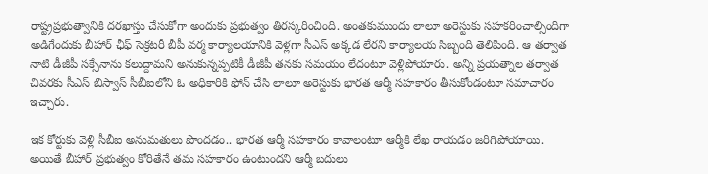రాష్ట్రప్రభుత్వానికి దరఖాస్తు చేసుకోగా అందుకు ప్రభుత్వం తిరస్కరించింది. అంతకుముందు లాలూ అరెస్టుకు సహకరించాల్సిందిగా అడిగేందుకు బీహార్ ఛీఫ్ సెక్రటరీ బీపీ వర్మ కార్యాలయానికి వెళ్లగా సీఎస్ అక్కడ లేరని కార్యాలయ సిబ్బంది తెలిపింది. ఆ తర్వాత నాటి డీజీపీ సక్సేనాను కలుద్దామని అనుకున్నప్పటికీ డీజీపీ తనకు సమయం లేదంటూ వెళ్లిపోయారు. అన్ని ప్రయత్నాల తర్వాత చివరకు సీఎస్ బిస్వాస్ సీబీఐలోని ఓ అధికారికి ఫోన్ చేసి లాలూ అరెస్టుకు భారత ఆర్మీ సహకారం తీసుకోండంటూ సమాచారం ఇచ్చారు.

ఇక కోర్టుకు వెళ్లి సీబీఐ అనుమతులు పొందడం.. భారత ఆర్మీ సహకారం కావాలంటూ ఆర్మీకి లేఖ రాయడం జరిగిపోయాయి. అయితే బీహార్ ప్రభుత్వం కోరితేనే తమ సహకారం ఉంటుందని ఆర్మీ బదులు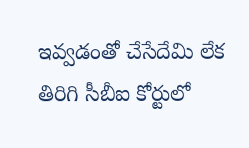ఇవ్వడంతో చేసేదేమి లేక తిరిగి సీబీఐ కోర్టులో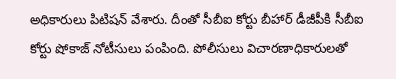అధికారులు పిటిషన్ వేశారు. దీంతో సీబీఐ కోర్టు బీహార్ డీజీపీకి సీబీఐ కోర్టు షోకాజ్ నోటీసులు పంపింది. పోలీసులు విచారణాధికారులతో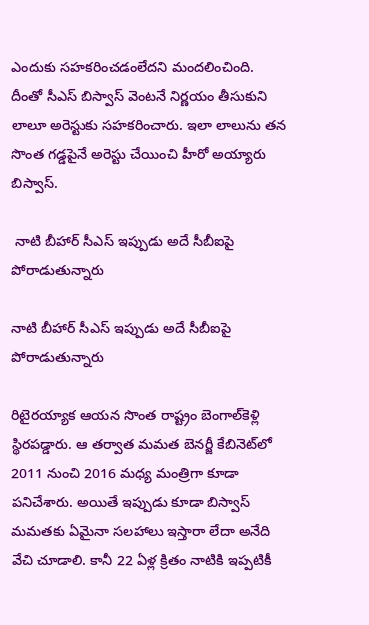ఎందుకు సహకరించడంలేదని మందలించింది. దీంతో సీఎస్ బిస్వాస్ వెంటనే నిర్ణయం తీసుకుని లాలూ అరెస్టుకు సహకరించారు. ఇలా లాలును తన సొంత గడ్డపైనే అరెస్టు చేయించి హీరో అయ్యారు బిస్వాస్.

 నాటి బీహార్ సీఎస్ ఇప్పుడు అదే సీబీఐపై పోరాడుతున్నారు

నాటి బీహార్ సీఎస్ ఇప్పుడు అదే సీబీఐపై పోరాడుతున్నారు

రిటైరయ్యాక ఆయన సొంత రాష్ట్రం బెంగాల్‌కెళ్లి స్థిరపడ్డారు. ఆ తర్వాత మమత బెనర్జీ కేబినెట్‌లో 2011 నుంచి 2016 మధ్య మంత్రిగా కూడా పనిచేశారు. అయితే ఇప్పుడు కూడా బిస్వాస్ మమతకు ఏమైనా సలహాలు ఇస్తారా లేదా అనేది వేచి చూడాలి. కానీ 22 ఏళ్ల క్రితం నాటికి ఇప్పటికీ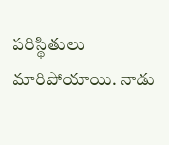పరిస్థితులు మారిపోయాయి. నాడు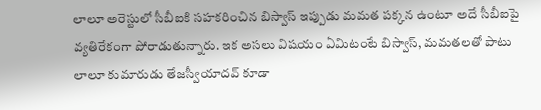లాలూ అరెస్టులో సీబీఐకి సహకరించిన బిస్వాస్ ఇప్పుడు మమత పక్కన ఉంటూ అదే సీబీఐపై వ్యతిరేకంగా పోరాడుతున్నారు. ఇక అసలు విషయం ఏమిటంటే బిస్వాస్‌, మమతలతో పాటు లాలూ కుమారుడు తేజస్వీయాదవ్ కూడా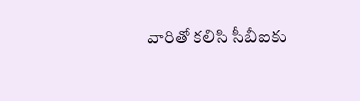వారితో కలిసి సీబీఐకు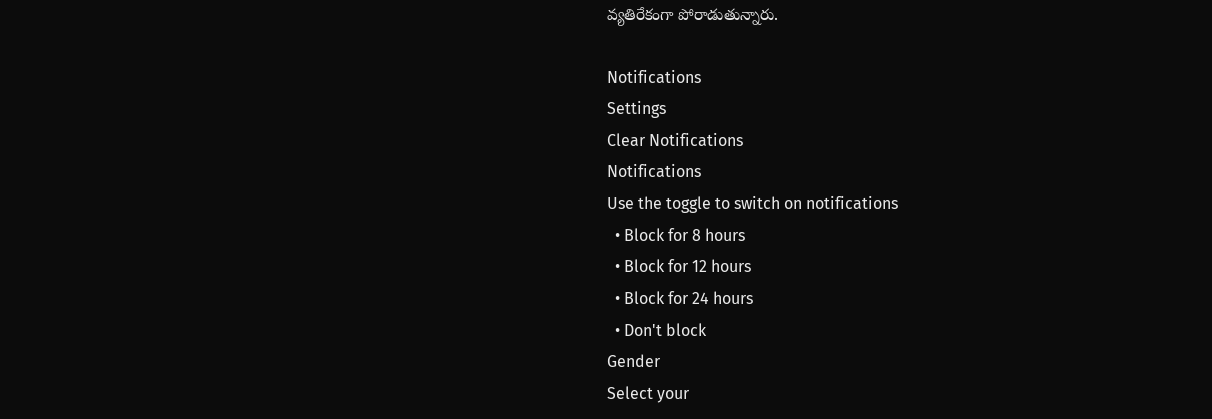వ్యతిరేకంగా పోరాడుతున్నారు.

Notifications
Settings
Clear Notifications
Notifications
Use the toggle to switch on notifications
  • Block for 8 hours
  • Block for 12 hours
  • Block for 24 hours
  • Don't block
Gender
Select your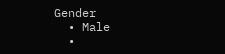Gender
  • Male
  •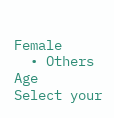Female
  • Others
Age
Select your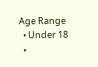Age Range
  • Under 18
  •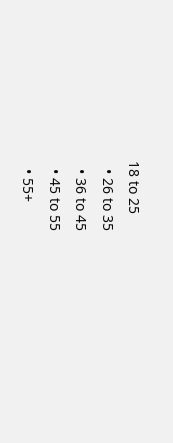18 to 25
  • 26 to 35
  • 36 to 45
  • 45 to 55
  • 55+